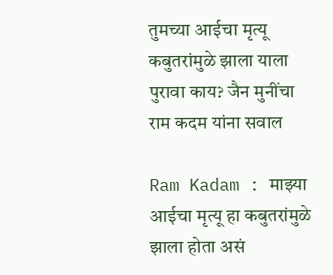तुमच्या आईचा मृत्यू कबुतरांमुळे झाला याला पुरावा काय? जैन मुनींचा राम कदम यांना सवाल

Ram Kadam : माझ्या आईचा मृत्यू हा कबुतरांमुळे झाला होता असं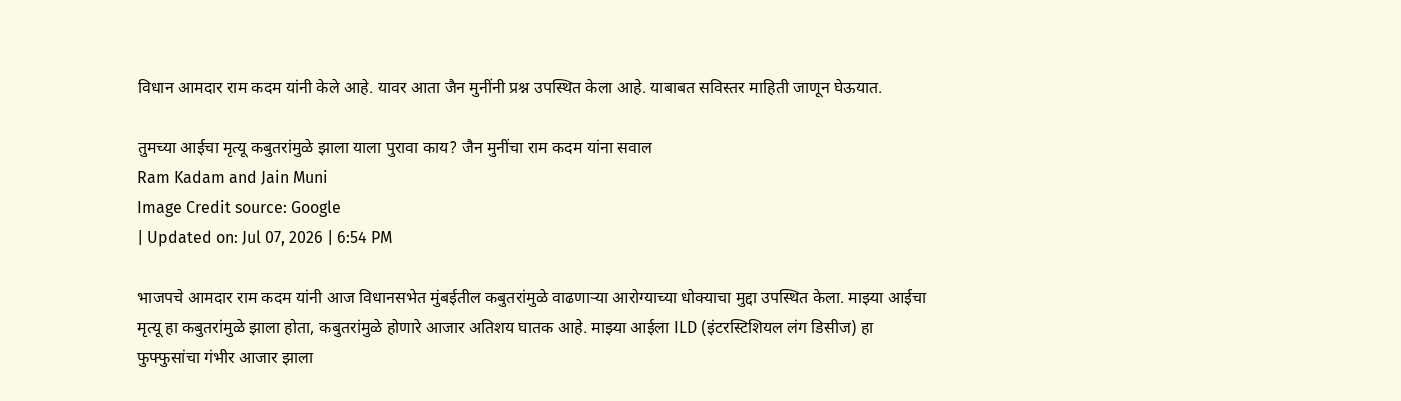विधान आमदार राम कदम यांनी केले आहे. यावर आता जैन मुनींनी प्रश्न उपस्थित केला आहे. याबाबत सविस्तर माहिती जाणून घेऊयात.

तुमच्या आईचा मृत्यू कबुतरांमुळे झाला याला पुरावा काय? जैन मुनींचा राम कदम यांना सवाल
Ram Kadam and Jain Muni
Image Credit source: Google
| Updated on: Jul 07, 2026 | 6:54 PM

भाजपचे आमदार राम कदम यांनी आज विधानसभेत मुंबईतील कबुतरांमुळे वाढणाऱ्या आरोग्याच्या धोक्याचा मुद्दा उपस्थित केला. माझ्या आईचा मृत्यू हा कबुतरांमुळे झाला होता, कबुतरांमुळे होणारे आजार अतिशय घातक आहे. माझ्या आईला ILD (इंटरस्टिशियल लंग डिसीज) हा फुफ्फुसांचा गंभीर आजार झाला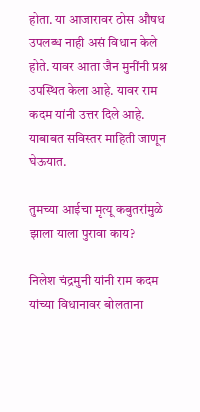होता. या आजारावर ठोस औषध उपलब्ध नाही असं विधान केले होते. यावर आता जैन मुनींनी प्रश्न उपस्थित केला आहे. यावर राम कदम यांनी उत्तर दिले आहे. याबाबत सविस्तर माहिती जाणून घेऊयात.

तुमच्या आईचा मृत्यू कबुतरांमुळे झाला याला पुरावा काय?

निलेश चंद्रमुनी यांनी राम कदम यांच्या विधानावर बोलताना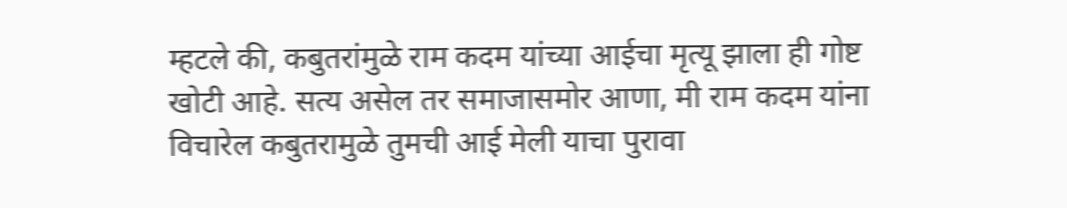म्हटले की, कबुतरांमुळे राम कदम यांच्या आईचा मृत्यू झाला ही गोष्ट खोटी आहे. सत्य असेल तर समाजासमोर आणा, मी राम कदम यांना विचारेल कबुतरामुळे तुमची आई मेली याचा पुरावा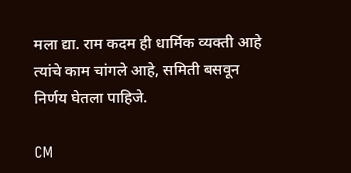मला द्या. राम कदम ही धार्मिक व्यक्ती आहे त्यांचे काम चांगले आहे, समिती बसवून निर्णय घेतला पाहिजे.

CM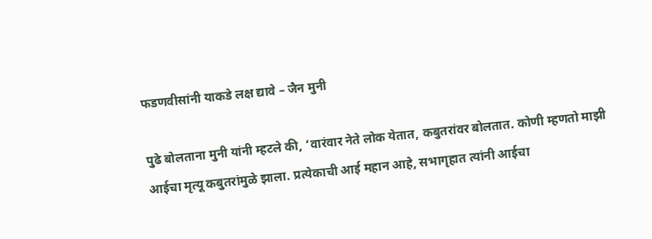फडणवीसांनी याकडे लक्ष द्यावे – जैन मुनी

पुढे बोलताना मुनी यांनी म्हटले की, ‘वारंवार नेते लोक येतात, कबुतरांवर बोलतात. कोणी म्हणतो माझी आईचा मृत्यू कबुतरांमुळे झाला. प्रत्येकाची आई महान आहे, सभागृहात त्यांनी आईचा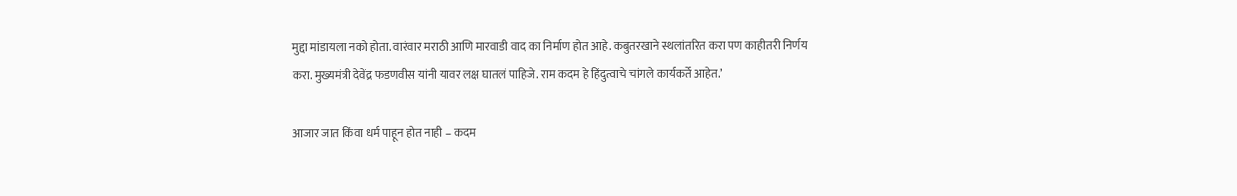मुद्दा मांडायला नको होता. वारंवार मराठी आणि मारवाडी वाद का निर्माण होत आहे. कबुतरखाने स्थलांतरित करा पण काहीतरी निर्णय करा. मुख्यमंत्री देवेंद्र फडणवीस यांनी यावर लक्ष घातलं पाहिजे. राम कदम हे हिंदुत्वाचे चांगले कार्यकर्ते आहेत.’

आजार जात किंवा धर्म पाहून होत नाही – कदम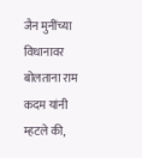जैन मुनींच्या विधानावर बोलताना राम कदम यांनी म्हटले की,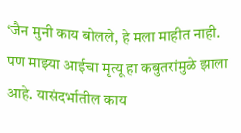‘जैन मुनी काय बोलले, हे मला माहीत नाही. पण माझ्या आईचा मृत्यू हा कबुतरांमुळे झाला आहे. यासंदर्भातील काय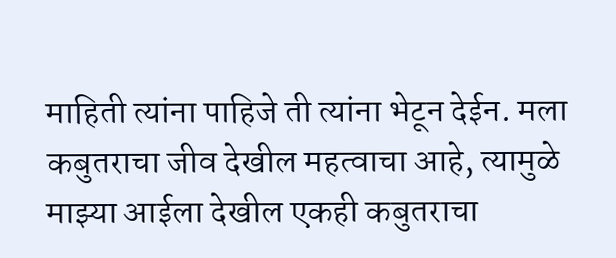माहिती त्यांना पाहिजे ती त्यांना भेटून देईन. मला कबुतराचा जीव देखील महत्वाचा आहे, त्यामुळे माझ्या आईला देखील एकही कबुतराचा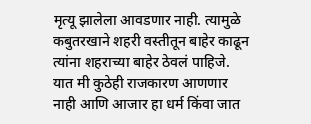मृत्यू झालेला आवडणार नाही. त्यामुळे कबुतरखाने शहरी वस्तीतून बाहेर काढून त्यांना शहराच्या बाहेर ठेवलं पाहिजे. यात मी कुठेही राजकारण आणणार नाही आणि आजार हा धर्म किंवा जात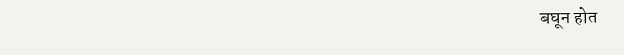बघून होत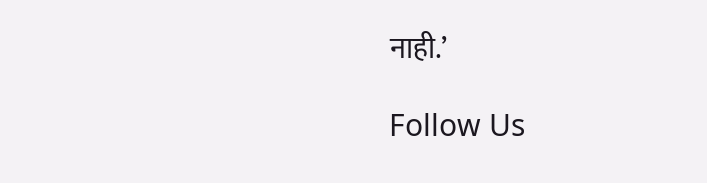नाही.’

Follow Us